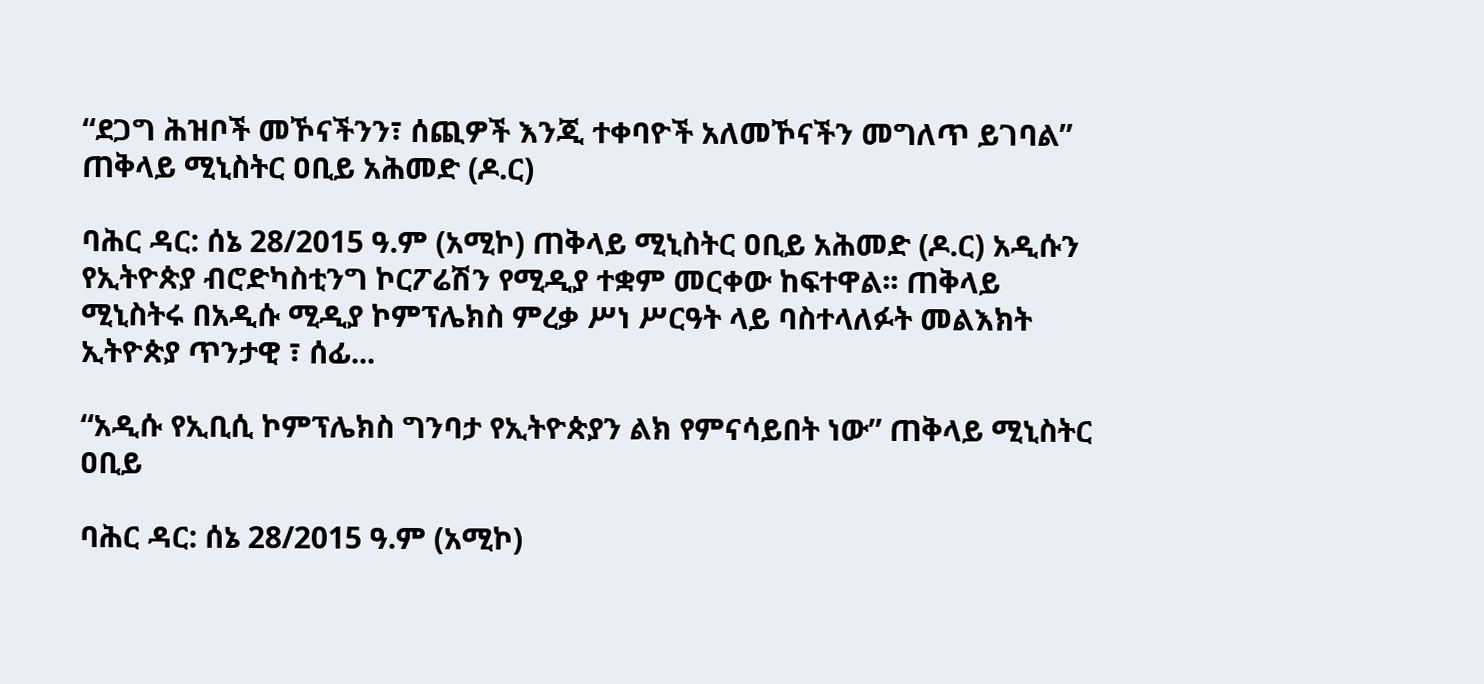“ደጋግ ሕዝቦች መኾናችንን፣ ሰጪዎች እንጂ ተቀባዮች አለመኾናችን መግለጥ ይገባል” ጠቅላይ ሚኒስትር ዐቢይ አሕመድ (ዶ.ር)

ባሕር ዳር: ሰኔ 28/2015 ዓ.ም (አሚኮ) ጠቅላይ ሚኒስትር ዐቢይ አሕመድ (ዶ.ር) አዲሱን የኢትዮጵያ ብሮድካስቲንግ ኮርፖሬሽን የሚዲያ ተቋም መርቀው ከፍተዋል፡፡ ጠቅላይ ሚኒስትሩ በአዲሱ ሚዲያ ኮምፕሌክስ ምረቃ ሥነ ሥርዓት ላይ ባስተላለፉት መልእክት ኢትዮጵያ ጥንታዊ ፣ ሰፊ...

“አዲሱ የኢቢሲ ኮምፕሌክስ ግንባታ የኢትዮጵያን ልክ የምናሳይበት ነው” ጠቅላይ ሚኒስትር ዐቢይ

ባሕር ዳር: ሰኔ 28/2015 ዓ.ም (አሚኮ)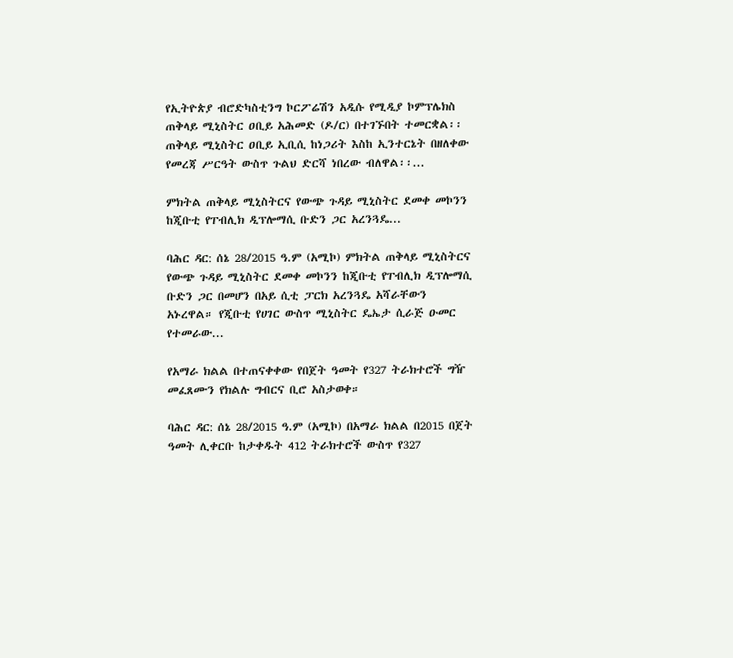የኢትዮጵያ ብሮድካስቲንግ ኮርፖሬሽን አዲሱ የሚዲያ ኮምፕሌክስ ጠቅላይ ሚኒስትር ዐቢይ አሕመድ (ዶ/ር) በተገኙበት ተመርቋል፡፡ ጠቅላይ ሚኒስትር ዐቢይ ኢቢሲ ከነጋሪት እስከ ኢንተርኔት በዘለቀው የመረጃ ሥርዓት ውስጥ ጉልህ ድርሻ ነበረው ብለዋል፡፡...

ምክትል ጠቅላይ ሚኒስትርና የውጭ ጉዳይ ሚኒስትር ደመቀ መኮንን ከጂቡቲ የፐብሊክ ዲፕሎማሲ ቡድን ጋር አረንጓዴ...

ባሕር ዳር: ሰኔ 28/2015 ዓ.ም (አሚኮ) ምክትል ጠቅላይ ሚኒስትርና የውጭ ጉዳይ ሚኒስትር ደመቀ መኮንን ከጂቡቲ የፐብሊክ ዲፕሎማሲ ቡድን ጋር በመሆን በአይ ሲቲ ፓርክ አረንጓዴ አሻራቸውን አኑረዋል። የጂቡቲ የሀገር ውስጥ ሚኒስትር ዴኤታ ሲራጅ ዑመር የተመራው...

የአማራ ክልል በተጠናቀቀው የበጀት ዓመት የ327 ትራክተሮች ግዥ መፈጸሙን የክልሉ ግብርና ቢሮ አስታወቀ።

ባሕር ዳር: ሰኔ 28/2015 ዓ.ም (አሚኮ) በአማራ ክልል በ2015 በጀት ዓመት ሊቀርቡ ከታቀዱት 412 ትራክተሮች ውስጥ የ327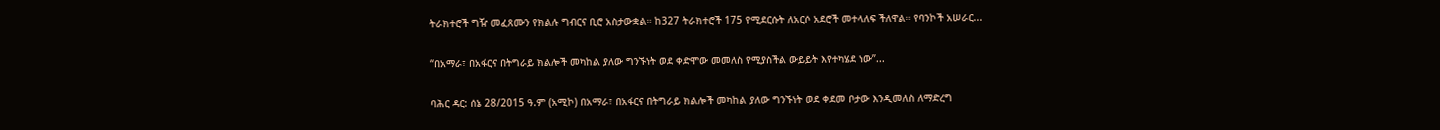ትራክተሮች ግዥ መፈጸሙን የክልሉ ግብርና ቢሮ አስታውቋል። ከ327 ትራክተሮች 175 የሚደርሱት ለአርሶ አደሮች መተላለፍ ችለዋል። የባንኮች አሠራር...

“በአማራ፣ በአፋርና በትግራይ ክልሎች መካከል ያለው ግንኙነት ወደ ቀድሞው መመለስ የሚያስችል ውይይት እየተካሄደ ነው”...

ባሕር ዳር: ሰኔ 28/2015 ዓ.ም (አሚኮ) በአማራ፣ በአፋርና በትግራይ ክልሎች መካከል ያለው ግንኙነት ወደ ቀደመ ቦታው እንዲመለስ ለማድረግ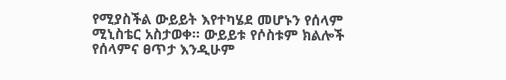የሚያስችል ውይይት እየተካሄደ መሆኑን የሰላም ሚኒስቴር አስታወቀ። ውይይቱ የሶስቱም ክልሎች የሰላምና ፀጥታ እንዲሁም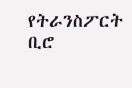የትራንስፖርት ቢሮ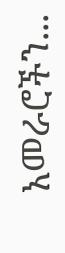አመራሮችን...